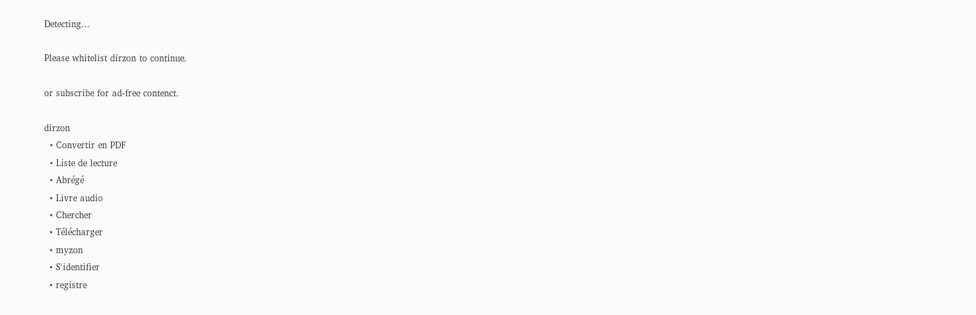Detecting...

Please whitelist dirzon to continue.

or subscribe for ad-free contenct.

dirzon
  • Convertir en PDF
  • Liste de lecture
  • Abrégé
  • Livre audio
  • Chercher
  • Télécharger
  • myzon
  • S'identifier
  • registre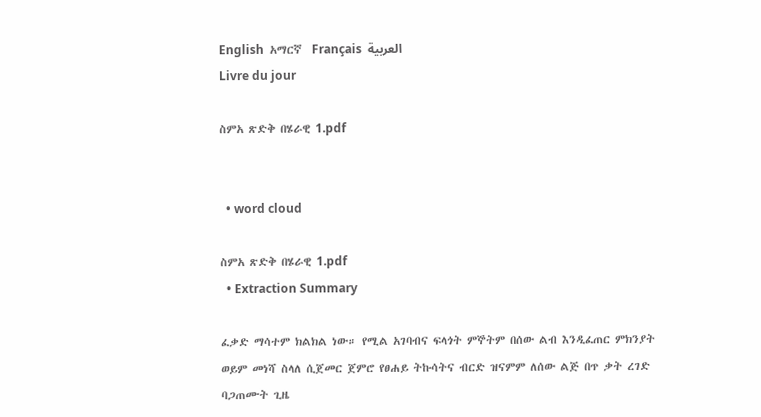English  አማርኛ  Français  العربية
Livre du jour

ስምአ ጽድቅ በሄራዊ 1.pdf


  • word cloud

ስምአ ጽድቅ በሄራዊ 1.pdf
  • Extraction Summary

ፈቃድ ማሳተም ክልክል ነው። የሚል አገባብና ፍላጎት ምኞትም በሰው ልብ እንዲፈጠር ምክንያት ወይም መነሻ ስላለ ሲጀመር ጀምሮ የፀሐይ ትኩሳትና ብርድ ዝናምም ለሰው ልጅ በጥ ቃት ረገድ ባጋጠሙት ጊዜ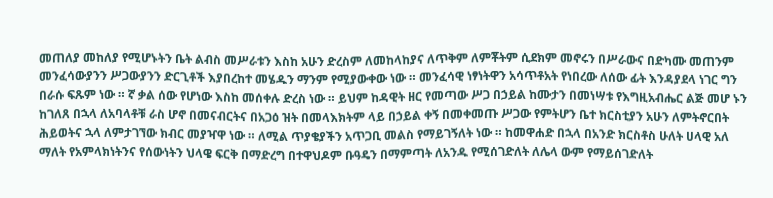መጠለያ መከለያ የሚሆኑትን ቤት ልብስ መሥራቱን እስከ አሁን ድረስም ለመከላከያና ለጥቅም ለምቾትም ሲደክም መኖሩን በሥራውና በድካሙ መጠንም መንፈሳውያንን ሥጋውያንን ድርጊቶች እያበረከተ መሄዱን ማንም የሚያውቀው ነው ። መንፈሳዊ ነፃነትዋን አሳጥቶአት የነበረው ለሰው ፊት እንዳያደላ ነገር ግን በራሱ ፍጹም ነው ። ኛ ቃል ሰው የሆነው እስከ መሰቀሉ ድረስ ነው ። ይህም ከዳዊት ዘር የመጣው ሥጋ በኃይል ከሙታን በመነሣቱ የእግዚአብሔር ልጅ መሆ ኑን ከገለጸ በኋላ ለአባላቶቹ ራስ ሆኖ በመናብርትና በአጋዕ ዝት በመላእክትም ላይ በኃይል ቀኝ በመቀመጡ ሥጋው የምትሆን ቤተ ክርስቲያን አሁን ለምትኖርበት ሕይወትና ኋላ ለምታገኘው ክብር መያዣዋ ነው ። ለሚል ጥያቄያችን አጥጋቢ መልስ የማይገኝለት ነው ። ከመዋሐድ በኋላ በአንድ ክርስቶስ ሁለት ሀላዊ አለ ማለት የአምላክነትንና የሰውነትን ህላዌ ፍርቅ በማድረግ በተዋህዶም ቡዓዴን በማምጣት ለአንዱ የሚሰገድለት ለሌላ ውም የማይሰገድለት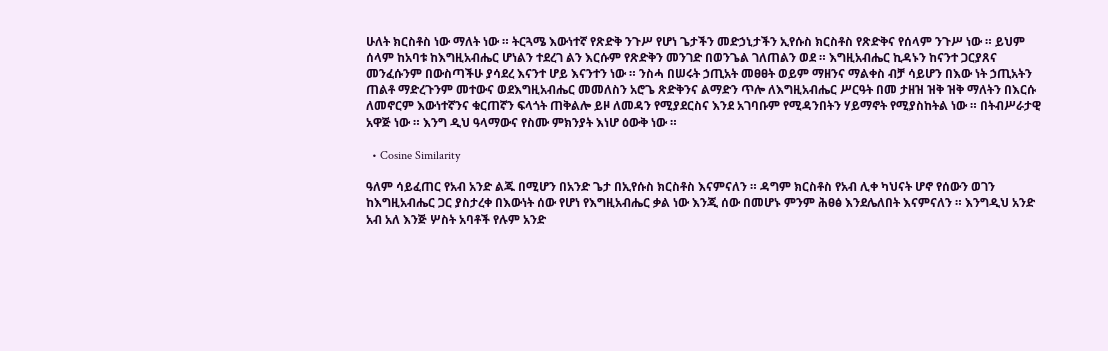ሁለት ክርስቶስ ነው ማለት ነው ። ትርጓሜ እውነተኛ የጽድቅ ንጉሥ የሆነ ጌታችን መድኃኒታችን ኢየሱስ ክርስቶስ የጽድቅና የሰላም ንጉሥ ነው ። ይህም ሰላም ከአባቱ ከእግዚአብሔር ሆነልን ተደረገ ልን እርሱም የጽድቅን መንገድ በወንጌል ገለጠልን ወደ ። እግዚአብሔር ኪዳኑን ከናንተ ጋርያጸና መንፈሱንም በውስጣችሁ ያሳደረ እናንተ ሆይ እናንተን ነው ። ንስሓ በሠሩት ኃጢአት መፀፀት ወይም ማዘንና ማልቀስ ብቻ ሳይሆን በእው ነት ኃጢአትን ጠልቶ ማድረጉንም መተውና ወደእግዚአብሔር መመለስን አሮጌ ጽድቅንና ልማድን ጥሎ ለእግዚአብሔር ሥርዓት በመ ታዘዝ ዝቅ ዝቅ ማለትን በእርሱ ለመኖርም እውነተኛንና ቁርጠኛን ፍላጎት ጠቅልሎ ይዞ ለመዳን የሚያደርስና እንደ አገባቡም የሚዳንበትን ሃይማኖት የሚያስከትል ነው ። በትብሥራታዊ አዋጅ ነው ። እንግ ዲህ ዓላማውና የስሙ ምክንያት እነሆ ዕውቅ ነው ።

  • Cosine Similarity

ዓለም ሳይፈጠር የአብ አንድ ልጁ በሚሆን በአንድ ጌታ በኢየሱስ ክርስቶስ እናምናለን ። ዳግም ክርስቶስ የአብ ሊቀ ካህናት ሆኖ የሰውን ወገን ከእግዚአብሔር ጋር ያስታረቀ በእውነት ሰው የሆነ የእግዚአብሔር ቃል ነው እንጂ ሰው በመሆኑ ምንም ሕፀፅ እንደሌለበት እናምናለን ። እንግዲህ አንድ አብ አለ እንጅ ሦስት አባቶች የሉም አንድ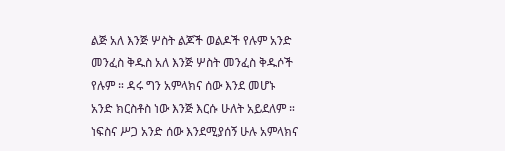ልጅ አለ እንጅ ሦስት ልጆች ወልዶች የሉም አንድ መንፈስ ቅዱስ አለ እንጅ ሦስት መንፈስ ቅዱሶች የሉም ። ዳሩ ግን አምላክና ሰው እንደ መሆኑ አንድ ክርስቶስ ነው እንጅ እርሱ ሁለት አይደለም ። ነፍስና ሥጋ አንድ ሰው እንደሚያሰኝ ሁሉ አምላክና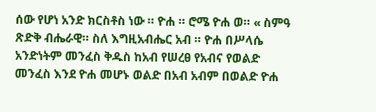ሰው የሆነ አንድ ክርስቶስ ነው ። ዮሐ ። ሮሜ ዮሐ ወ። « ስምዓ ጽድቅ ብሔራዊ። ስለ እግዚአብሔር አብ ። ዮሐ በሥላሴ አንድነትም መንፈስ ቅዱስ ከአብ የሠረፀ የአብና የወልድ መንፈስ እንደ ዮሐ መሆኑ ወልድ በአብ አብም በወልድ ዮሐ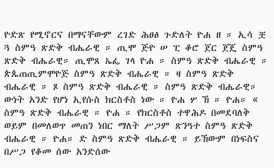ዮድጽ የሚኖርና በማናቸውም ረገድ ሕፀፅ ጉድለት ዮሐ ዘ ። ኢሳ ቿ ጓ ስምዓ ጽድቅ ብሔራዊ ። ጢሞ ጅዮ ሠ ፒ ቆሮ ጀር ጀጄ ስምዓ ጽድቅ ብሔራዊ። ጢሞጸ ኤፌ ገላ ዮሐ ። ስምዓ ጽድቅ ብሔራዊ ። ጵጴጠጢምሞዮጅ ስምዓ ጽድቅ ብሔራዊ ። ዛ ስምዓ ጽድቅ ብሔራዊ ። ጾ ስምዓ ጽድቅ ብሔራዊ ። ስምዓ ጽድቅ ብሔራዊ። ውነት አንድ የሆነ ኢየሱስ ክርስቶስ ነው ። ዮሐ ሦ ኸ ። ዮሐ። « ስምዓ ጽድቅ ብሔራዊ ። ዮሐ ። የክርስቶስ ተዋሕዶ በመደባለቅ ወይም በመለወጥ መጠን ነበር ማለት ሥጋም ጽንዓተ ስምዓ ጽድቅ ብሔራዊ ። ዮሐ። ድ ስምዓ ጽድቅ ብሔራዊ ። ይኸውም በነፍስና በሥጋ የቆመ ሰው አንድሰው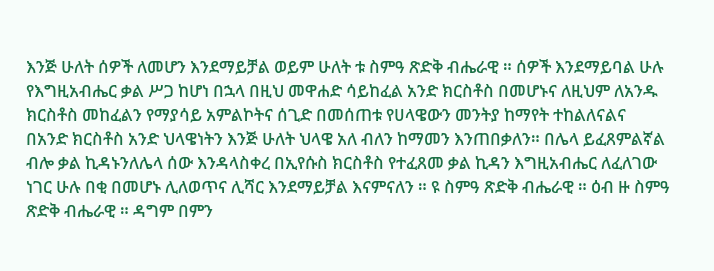እንጅ ሁለት ሰዎች ለመሆን እንደማይቻል ወይም ሁለት ቱ ስምዓ ጽድቅ ብሔራዊ ። ሰዎች እንደማይባል ሁሉ የእግዚአብሔር ቃል ሥጋ ከሆነ በኋላ በዚህ መዋሐድ ሳይከፈል አንድ ክርስቶስ በመሆኑና ለዚህም ለአንዱ ክርስቶስ መከፈልን የማያሳይ አምልኮትና ሰጊድ በመሰጠቱ የሀላዌውን መንትያ ከማየት ተከልለናልና በአንድ ክርስቶስ አንድ ህላዌነትን እንጅ ሁለት ህላዌ አለ ብለን ከማመን እንጠበቃለን። በሌላ ይፈጸምልኛል ብሎ ቃል ኪዳኑንለሌላ ሰው እንዳላስቀረ በኢየሱስ ክርስቶስ የተፈጸመ ቃል ኪዳን እግዚአብሔር ለፈለገው ነገር ሁሉ በቂ በመሆኑ ሊለወጥና ሊሻር እንደማይቻል እናምናለን ። ዩ ስምዓ ጽድቅ ብሔራዊ ። ዕብ ዙ ስምዓ ጽድቅ ብሔራዊ ። ዳግም በምን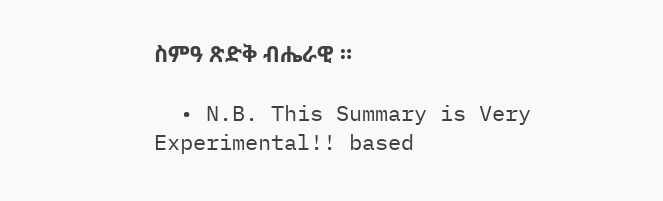ስምዓ ጽድቅ ብሔራዊ ።

  • N.B. This Summary is Very Experimental!! based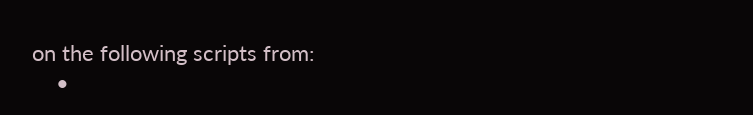on the following scripts from:
    •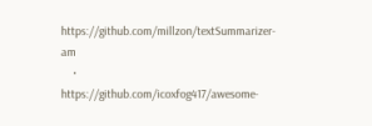https://github.com/millzon/textSummarizer-am
    • https://github.com/icoxfog417/awesome-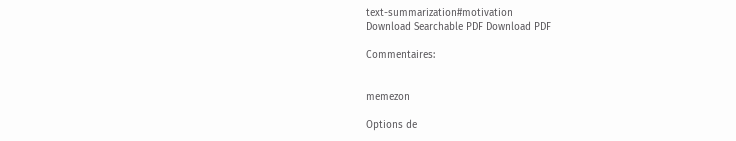text-summarization#motivation
Download Searchable PDF Download PDF

Commentaires:


memezon

Options de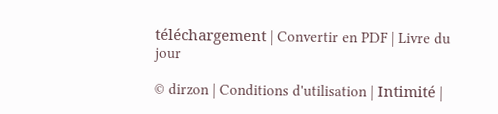téléchargement | Convertir en PDF | Livre du jour

© dirzon | Conditions d'utilisation | Intimité |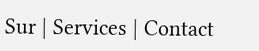Sur | Services | Contact